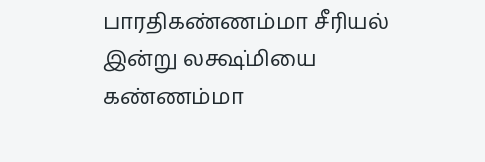பாரதிகண்ணம்மா சீரியல் இன்று லக்ஷ்மியை கண்ணம்மா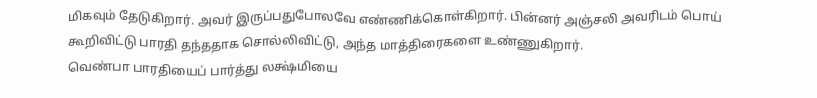மிகவும் தேடுகிறார். அவர் இருப்பதுபோலவே எண்ணிக்கொள்கிறார். பின்னர் அஞ்சலி அவரிடம் பொய் கூறிவிட்டு பாரதி தந்ததாக சொல்லிவிட்டு, அந்த மாத்திரைகளை உண்ணுகிறார்.
வெண்பா பாரதியைப் பார்த்து லக்ஷ்மியை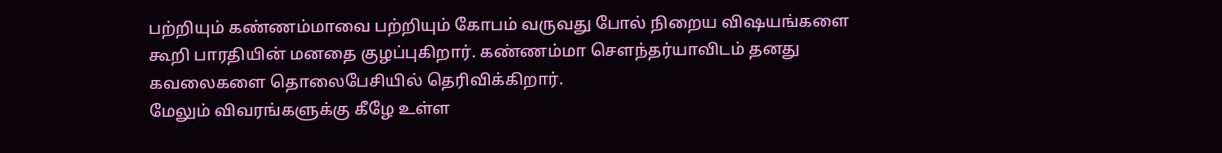பற்றியும் கண்ணம்மாவை பற்றியும் கோபம் வருவது போல் நிறைய விஷயங்களை கூறி பாரதியின் மனதை குழப்புகிறார். கண்ணம்மா சௌந்தர்யாவிடம் தனது கவலைகளை தொலைபேசியில் தெரிவிக்கிறார்.
மேலும் விவரங்களுக்கு கீழே உள்ள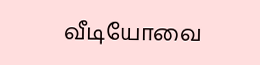வீடியோவை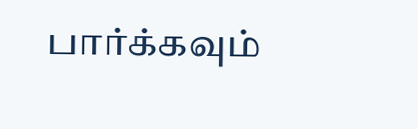பார்க்கவும்